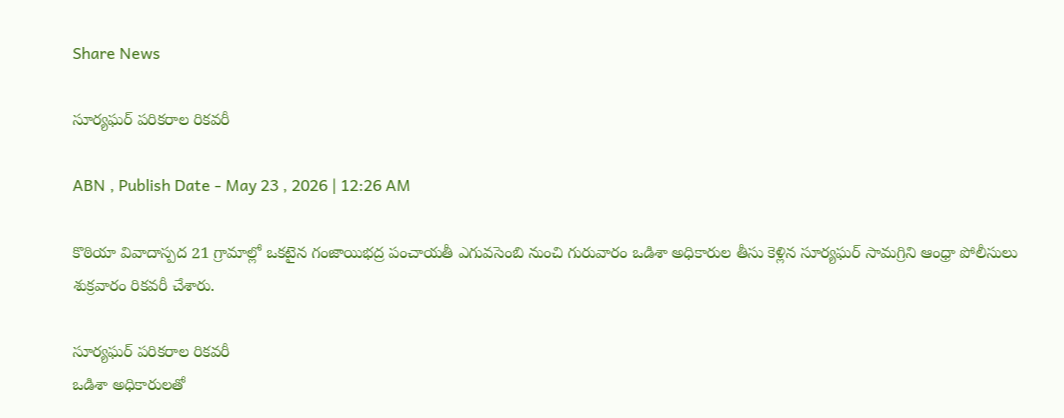Share News

సూర్యఘర్‌ పరికరాల రికవరీ

ABN , Publish Date - May 23 , 2026 | 12:26 AM

కొఠియా వివాదాస్పద 21 గ్రామాల్లో ఒకటైన గంజాయిభద్ర పంచాయతీ ఎగువసెంబి నుంచి గురువారం ఒడిశా అధికారుల తీసు కెళ్లిన సూర్యఘర్‌ సామగ్రిని ఆంధ్రా పోలీసులు శుక్రవారం రికవరీ చేశారు.

సూర్యఘర్‌ పరికరాల రికవరీ
ఒడిశా అధికారులతో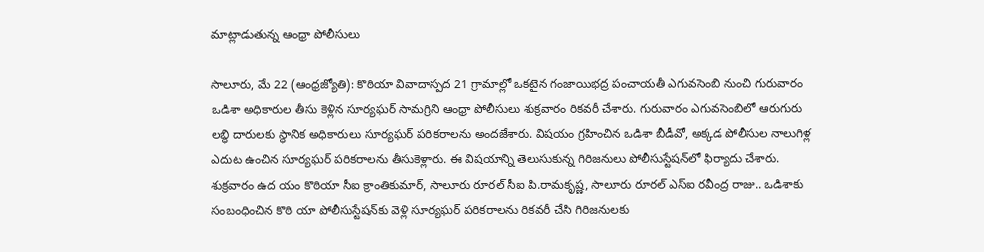మాట్లాడుతున్న ఆంధ్రా పోలీసులు

సాలూరు, మే 22 (ఆంధ్రజ్యోతి): కొఠియా వివాదాస్పద 21 గ్రామాల్లో ఒకటైన గంజాయిభద్ర పంచాయతీ ఎగువసెంబి నుంచి గురువారం ఒడిశా అధికారుల తీసు కెళ్లిన సూర్యఘర్‌ సామగ్రిని ఆంధ్రా పోలీసులు శుక్రవారం రికవరీ చేశారు. గురువారం ఎగువసెంబిలో ఆరుగురు లబ్ధి దారులకు స్థానిక అధికారులు సూర్యఘర్‌ పరికరాలను అందజేశారు. విషయం గ్రహించిన ఒడిశా బీడీవో, అక్కడ పోలీసుల నాలుగిళ్ల ఎదుట ఉంచిన సూర్యఘర్‌ పరికరాలను తీసుకెళ్లారు. ఈ విషయాన్ని తెలుసుకున్న గిరిజనులు పోలీసుస్టేషన్‌లో ఫిర్యాదు చేశారు. శుక్రవారం ఉద యం కొఠియా సీఐ క్రాంతికుమార్‌, సాలూరు రూరల్‌ సీఐ పి.రామకృష్ణ, సాలూరు రూరల్‌ ఎస్‌ఐ రవీంద్ర రాజు.. ఒడిశాకు సంబంధించిన కొఠి యా పోలీసుస్టేషన్‌కు వెళ్లి సూర్యఘర్‌ పరికరాలను రికవరీ చేసి గిరిజనులకు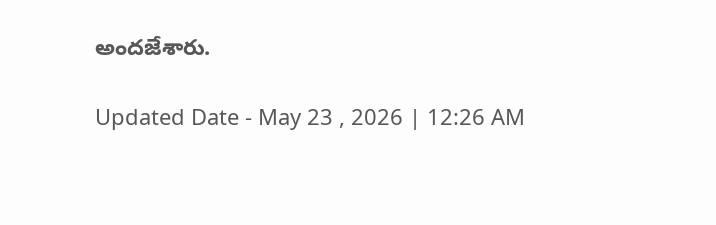అందజేశారు.

Updated Date - May 23 , 2026 | 12:26 AM